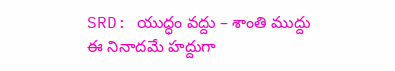SRD: యుద్ధం వద్దు – శాంతి ముద్దు ఈ నినాదమే హద్దుగా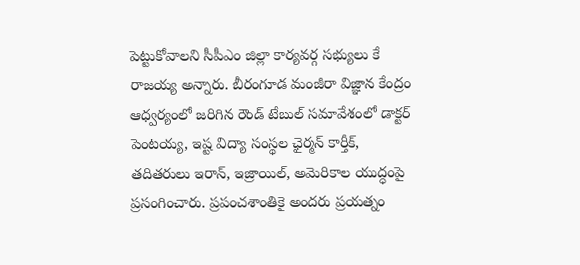పెట్టుకోవాలని సీపీఎం జిల్లా కార్యవర్గ సభ్యులు కే రాజయ్య అన్నారు. బీరంగూడ మంజీరా విజ్ఞాన కేంద్రం ఆధ్వర్యంలో జరిగిన రౌండ్ టేబుల్ సమావేశంలో డాక్టర్ పెంటయ్య, ఇష్ట విద్యా సంస్థల ఛైర్మన్ కార్తీక్, తదితరులు ఇరాన్, ఇజ్రాయిల్, అమెరికాల యుద్ధంపై ప్రసంగించారు. ప్రపంచశాంతికై అందరు ప్రయత్నం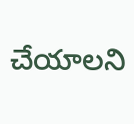చేయాలని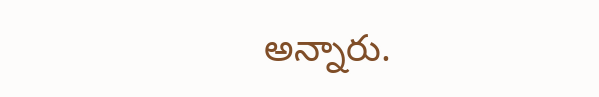అన్నారు.